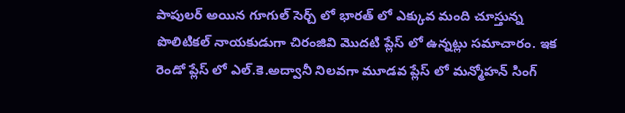పాపులర్ అయిన గూగుల్ సెర్చ్ లో భారత్ లో ఎక్కువ మంది చూస్తున్న పొలిటికల్ నాయకుడుగా చిరంజివి మొదటి ప్లేస్ లో ఉన్నట్లు సమాచారం. ఇక రెండో ప్లేస్ లో ఎల్.కె.అద్వానీ నిలవగా మూడవ ప్లేస్ లో మన్మోహన్ సింగ్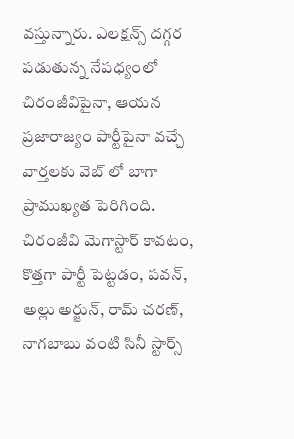వస్తున్నారు. ఎలక్షన్స్ దగ్గర పడుతున్న నేపధ్యంలో చిరంజీవిపైనా, ఆయన ప్రజారాజ్యం పార్టీపైనా వచ్చే వార్తలకు వెబ్ లో బాగా ప్రాముఖ్యత పెరిగింది. చిరంజీవి మెగాస్టార్ కావటం, కొత్తగా పార్టీ పెట్టడం, పవన్, అల్లు అర్జున్, రామ్ చరణ్, నాగబాబు వంటి సినీ స్టార్స్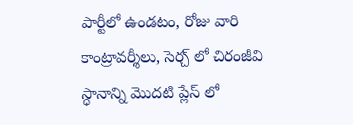పార్టీలో ఉండటం, రోజు వారి కాంట్రావర్శీలు, సెర్చ్ లో చిరంజీవి స్ధానాన్ని మొదటి ప్లేస్ లో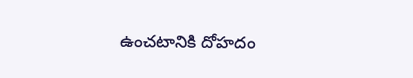ఉంచటానికి దోహదం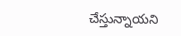చేస్తున్నాయని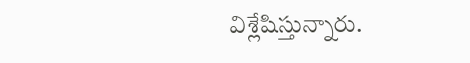విశ్లేషిస్తున్నారు.